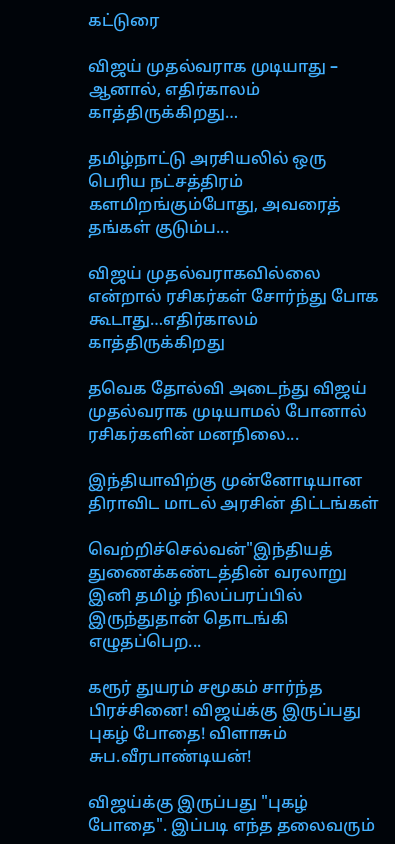கட்டுரை

விஜய் முதல்வராக முடியாது – ஆனால், எதிர்காலம் காத்திருக்கிறது…

தமிழ்நாட்டு அரசியலில் ஒரு பெரிய நட்சத்திரம் களமிறங்கும்போது, அவரைத் தங்கள் குடும்ப...

விஜய் முதல்வராகவில்லை என்றால் ரசிகர்கள் சோர்ந்து போக கூடாது…எதிர்காலம் காத்திருக்கிறது

தவெக தோல்வி அடைந்து விஜய் முதல்வராக முடியாமல் போனால் ரசிகர்களின் மனநிலை...

இந்தியாவிற்கு முன்னோடியான திராவிட மாடல் அரசின் திட்டங்கள்

வெற்றிச்செல்வன்"இந்தியத் துணைக்கண்டத்தின் வரலாறு இனி தமிழ் நிலப்பரப்பில் இருந்துதான் தொடங்கி எழுதப்பெற...

கரூர் துயரம் சமூகம் சார்ந்த பிரச்சினை! விஜய்க்கு இருப்பது புகழ் போதை! விளாசும் சுப.வீரபாண்டியன்!

விஜய்க்கு இருப்பது "புகழ் போதை". இப்படி எந்த தலைவரும்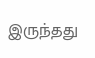இருந்தது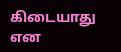கிடையாது என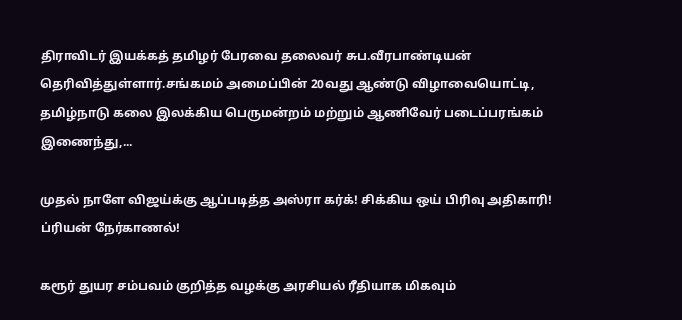திராவிடர் இயக்கத் தமிழர் பேரவை தலைவர் சுப.வீரபாண்டியன் தெரிவித்துள்ளார்.சங்கமம் அமைப்பின் 20வது ஆண்டு விழாவையொட்டி, தமிழ்நாடு கலை இலக்கிய பெருமன்றம் மற்றும் ஆணிவேர் படைப்பரங்கம் இணைந்து,...

முதல் நாளே விஜய்க்கு ஆப்படித்த அஸ்ரா கர்க்! சிக்கிய ஒய் பிரிவு அதிகாரி! ப்ரியன் நேர்காணல்!

கரூர் துயர சம்பவம் குறித்த வழக்கு அரசியல் ரீதியாக மிகவும்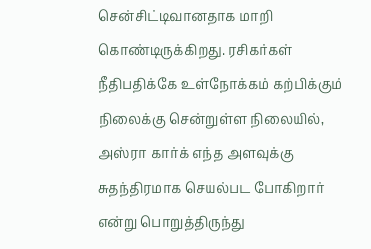சென்சிட்டிவானதாக மாறி கொண்டிருக்கிறது. ரசிகர்கள் நீதிபதிக்கே உள்நோக்கம் கற்பிக்கும் நிலைக்கு சென்றுள்ள நிலையில், அஸ்ரா கார்க் எந்த அளவுக்கு சுதந்திரமாக செயல்பட போகிறார் என்று பொறுத்திருந்து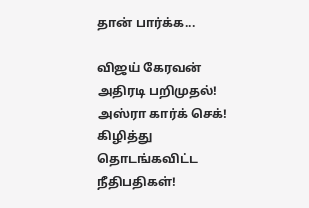தான் பார்க்க...

விஜய் கேரவன் அதிரடி பறிமுதல்! அஸ்ரா கார்க் செக்! கிழித்து தொடங்கவிட்ட நீதிபதிகள்!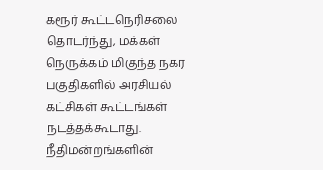கரூர் கூட்டநெரிசலை தொடர்ந்து, மக்கள் நெருக்கம் மிகுந்த நகர பகுதிகளில் அரசியல் கட்சிகள் கூட்டங்கள் நடத்தக்கூடாது. நீதிமன்றங்களின்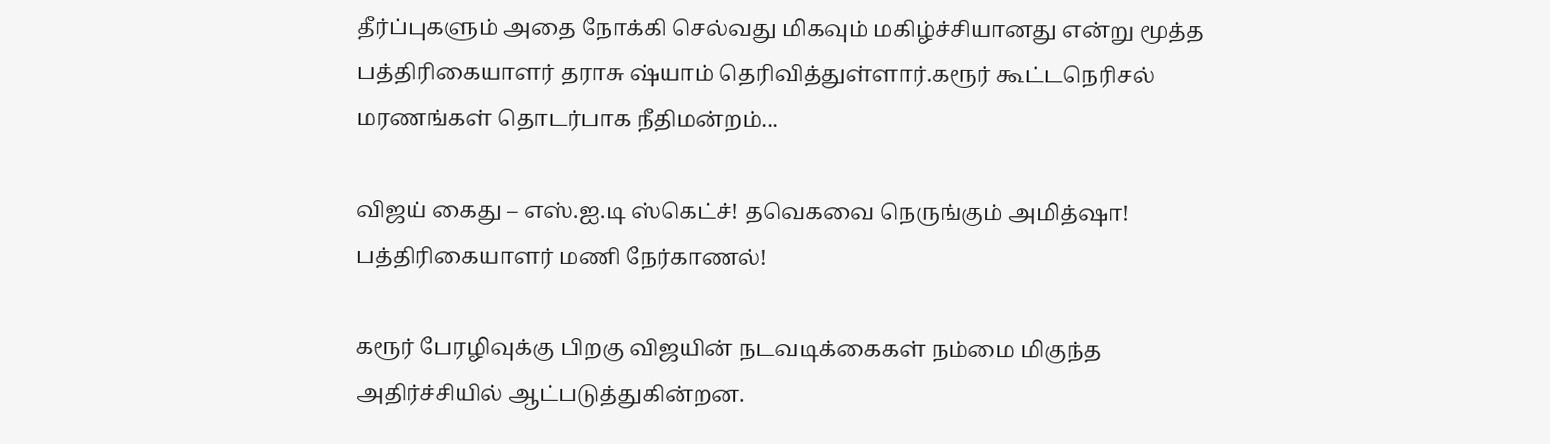தீர்ப்புகளும் அதை நோக்கி செல்வது மிகவும் மகிழ்ச்சியானது என்று மூத்த பத்திரிகையாளர் தராசு ஷ்யாம் தெரிவித்துள்ளார்.கரூர் கூட்டநெரிசல் மரணங்கள் தொடர்பாக நீதிமன்றம்...

விஜய் கைது – எஸ்.ஐ.டி ஸ்கெட்ச்! தவெகவை நெருங்கும் அமித்ஷா! பத்திரிகையாளர் மணி நேர்காணல்!

கரூர் பேரழிவுக்கு பிறகு விஜயின் நடவடிக்கைகள் நம்மை மிகுந்த அதிர்ச்சியில் ஆட்படுத்துகின்றன.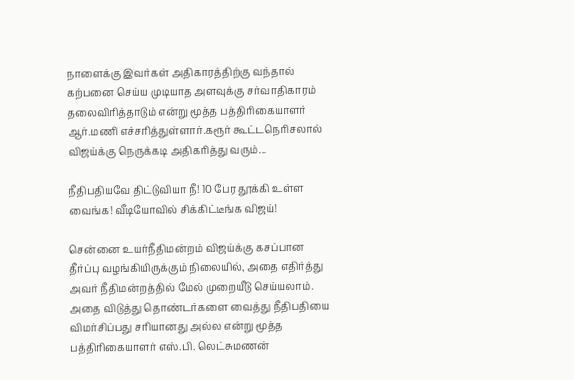நாளைக்கு இவர்கள் அதிகாரத்திற்கு வந்தால் கற்பனை செய்ய முடியாத அளவுக்கு சர்வாதிகாரம் தலைவிரித்தாடும் என்று மூத்த பத்திரிகையாளர் ஆர்.மணி எச்சரித்துள்ளார்.கரூர் கூட்டநெரிசலால் விஜய்க்கு நெருக்கடி அதிகரித்து வரும்...

நீதிபதியவே திட்டுவியா நீ! 10 பேர தூக்கி உள்ள வைங்க! வீடியோவில் சிக்கிட்டீங்க விஜய்!

சென்னை உயர்நீதிமன்றம் விஜய்க்கு கசப்பான தீர்ப்பு வழங்கியிருக்கும் நிலையில், அதை எதிர்த்து அவர் நீதிமன்றத்தில் மேல் முறையீடு செய்யலாம். அதை விடுத்து தொண்டர்களை வைத்து நீதிபதியை விமர்சிப்பது சரியானது அல்ல என்று மூத்த பத்திரிகையாளர் எஸ்.பி. லெட்சுமணன்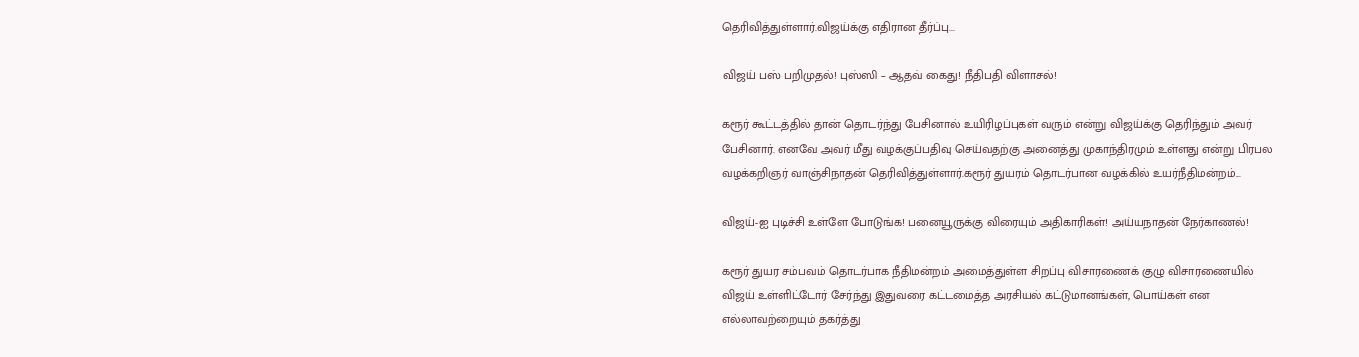தெரிவித்துள்ளார்.விஜய்க்கு எதிரான தீர்ப்பு...

விஜய் பஸ் பறிமுதல்! புஸ்ஸி – ஆதவ் கைது! நீதிபதி விளாசல்!

கரூர் கூட்டத்தில் தான் தொடர்ந்து பேசினால் உயிரிழப்புகள் வரும் என்று விஜய்க்கு தெரிந்தும் அவர் பேசினார். எனவே அவர் மீது வழக்குப்பதிவு செய்வதற்கு அனைத்து முகாந்திரமும் உள்ளது என்று பிரபல வழக்கறிஞர் வாஞ்சிநாதன் தெரிவித்துள்ளார்.கரூர் துயரம் தொடர்பான வழக்கில் உயர்நீதிமன்றம்...

விஜய்-ஐ புடிச்சி உள்ளே போடுங்க! பனையூருக்கு விரையும் அதிகாரிகள்! அய்யநாதன் நேர்காணல்!

கரூர் துயர சம்பவம் தொடர்பாக நீதிமன்றம் அமைத்துள்ள சிறப்பு விசாரணைக் குழு விசாரணையில் விஜய் உள்ளிட்டோர் சேர்ந்து இதுவரை கட்டமைத்த அரசியல் கட்டுமானங்கள், பொய்கள் என எல்லாவற்றையும் தகர்த்து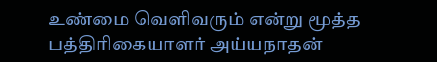உண்மை வெளிவரும் என்று மூத்த பத்திரிகையாளர் அய்யநாதன்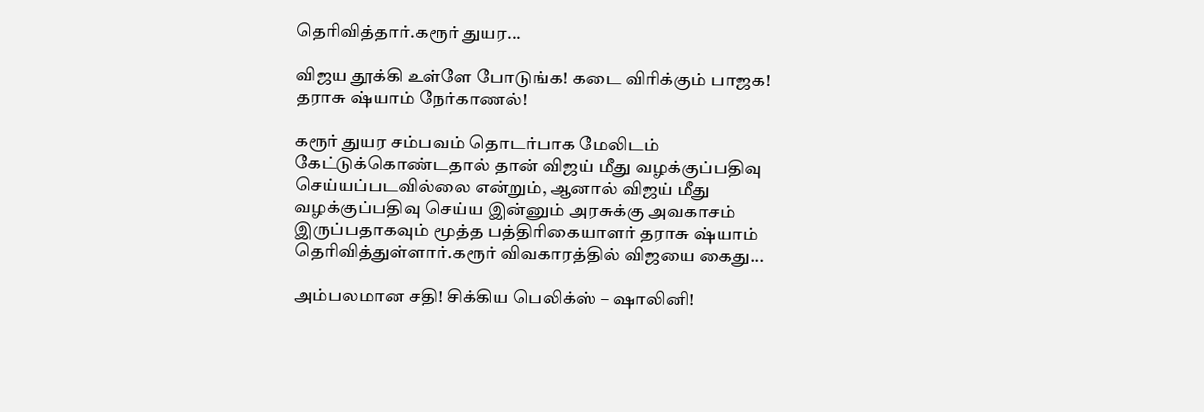தெரிவித்தார்.கரூர் துயர...

விஜய தூக்கி உள்ளே போடுங்க! கடை விரிக்கும் பாஜக! தராசு ஷ்யாம் நேர்காணல்!

கரூர் துயர சம்பவம் தொடர்பாக மேலிடம் கேட்டுக்கொண்டதால் தான் விஜய் மீது வழக்குப்பதிவு செய்யப்படவில்லை என்றும், ஆனால் விஜய் மீது வழக்குப்பதிவு செய்ய இன்னும் அரசுக்கு அவகாசம் இருப்பதாகவும் மூத்த பத்திரிகையாளர் தராசு ஷ்யாம் தெரிவித்துள்ளார்.கரூர் விவகாரத்தில் விஜயை கைது...

அம்பலமான சதி! சிக்கிய பெலிக்ஸ் – ஷாலினி!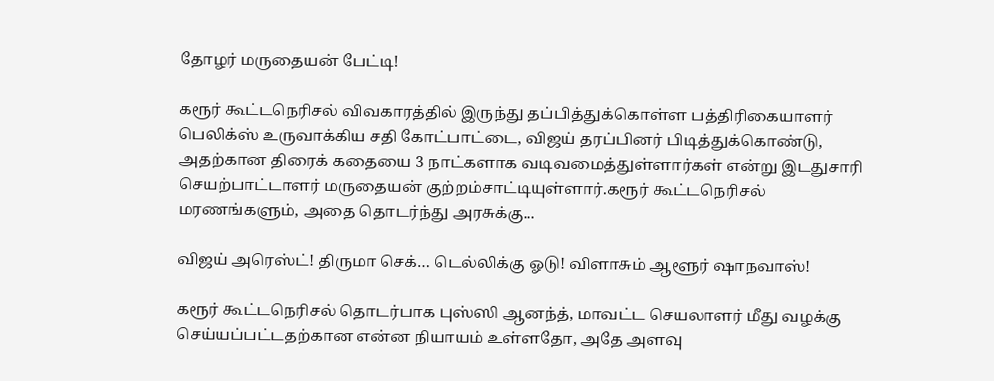தோழர் மருதையன் பேட்டி!

கரூர் கூட்டநெரிசல் விவகாரத்தில் இருந்து தப்பித்துக்கொள்ள பத்திரிகையாளர் பெலிக்ஸ் உருவாக்கிய சதி கோட்பாட்டை, விஜய் தரப்பினர் பிடித்துக்கொண்டு, அதற்கான திரைக் கதையை 3 நாட்களாக வடிவமைத்துள்ளார்கள் என்று இடதுசாரி செயற்பாட்டாளர் மருதையன் குற்றம்சாட்டியுள்ளார்.கரூர் கூட்டநெரிசல் மரணங்களும், அதை தொடர்ந்து அரசுக்கு...

விஜய் அரெஸ்ட்! திருமா செக்… டெல்லிக்கு ஓடு! விளாசும் ஆளூர் ஷாநவாஸ்!

கரூர் கூட்டநெரிசல் தொடர்பாக புஸ்ஸி ஆனந்த், மாவட்ட செயலாளர் மீது வழக்கு செய்யப்பட்டதற்கான என்ன நியாயம் உள்ளதோ, அதே அளவு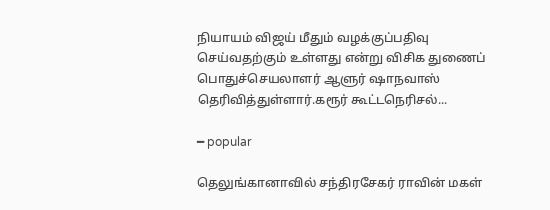நியாயம் விஜய் மீதும் வழக்குப்பதிவு செய்வதற்கும் உள்ளது என்று விசிக துணைப் பொதுச்செயலாளர் ஆளுர் ஷாநவாஸ் தெரிவித்துள்ளார்.கரூர் கூட்டநெரிசல்...

━ popular

தெலுங்கானாவில் சந்திரசேகர் ராவின் மகள்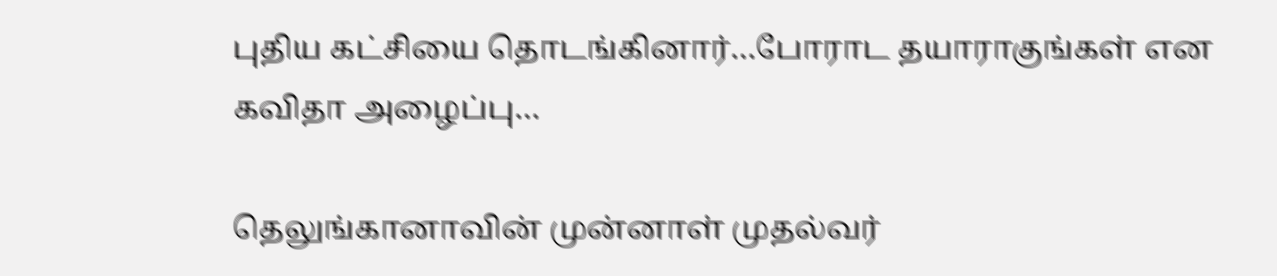புதிய கட்சியை தொடங்கினார்…போராட தயாராகுங்கள் என கவிதா அழைப்பு…

தெலுங்கானாவின் முன்னாள் முதல்வர்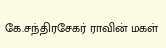கே.சந்திரசேகர் ராவின் மகள்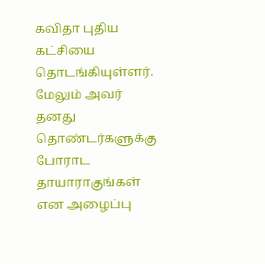கவிதா புதிய கட்சியை தொடங்கியுள்ளர். மேலும் அவர் தனது தொண்டர்களுக்கு போராட தாயாராகுங்கள் என அழைப்பு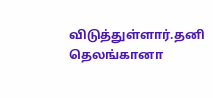விடுத்துள்ளார்.தனி தெலங்கானா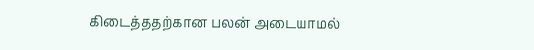கிடைத்ததற்கான பலன் அடையாமல்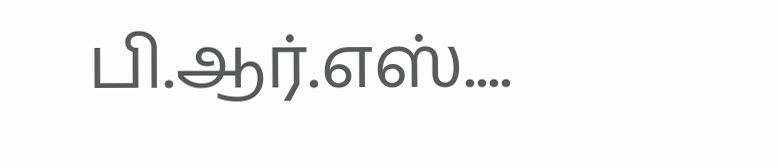பி.ஆர்.எஸ்....